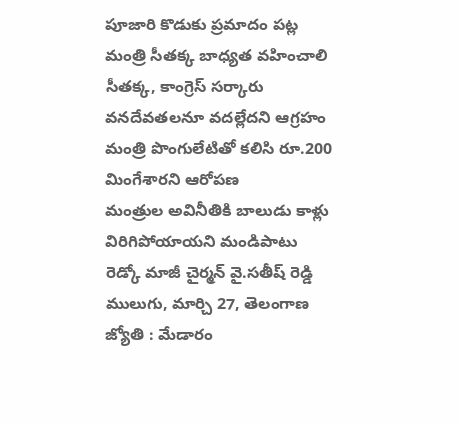పూజారి కొడుకు ప్రమాదం పట్ల మంత్రి సీతక్క బాధ్యత వహించాలి
సీతక్క, కాంగ్రెస్ సర్కారు వనదేవతలనూ వదల్లేదని ఆగ్రహం
మంత్రి పొంగులేటితో కలిసి రూ.200 మింగేశారని ఆరోపణ
మంత్రుల అవినీతికి బాలుడు కాళ్లు విరిగిపోయాయని మండిపాటు
రెడ్కో మాజీ చైర్మన్ వై.సతీష్ రెడ్డి
ములుగు, మార్చి 27, తెలంగాణ జ్యోతి : మేడారం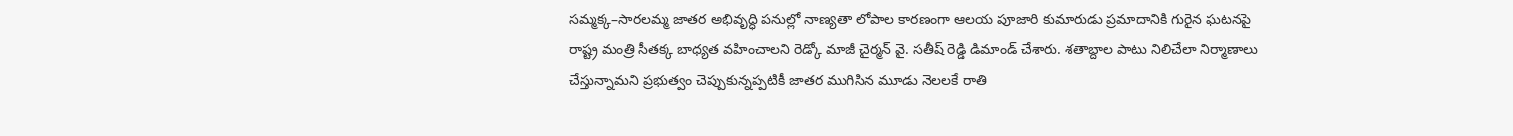సమ్మక్క–సారలమ్మ జాతర అభివృద్ధి పనుల్లో నాణ్యతా లోపాల కారణంగా ఆలయ పూజారి కుమారుడు ప్రమాదానికి గురైన ఘటనపై రాష్ట్ర మంత్రి సీతక్క బాధ్యత వహించాలని రెడ్కో మాజీ చైర్మన్ వై. సతీష్ రెడ్డి డిమాండ్ చేశారు. శతాబ్దాల పాటు నిలిచేలా నిర్మాణాలు చేస్తున్నామని ప్రభుత్వం చెప్పుకున్నప్పటికీ జాతర ముగిసిన మూడు నెలలకే రాతి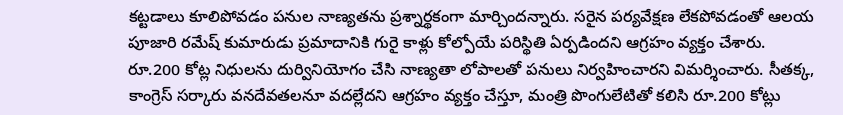కట్టడాలు కూలిపోవడం పనుల నాణ్యతను ప్రశ్నార్థకంగా మార్చిందన్నారు. సరైన పర్యవేక్షణ లేకపోవడంతో ఆలయ పూజారి రమేష్ కుమారుడు ప్రమాదానికి గురై కాళ్లు కోల్పోయే పరిస్థితి ఏర్పడిందని ఆగ్రహం వ్యక్తం చేశారు. రూ.200 కోట్ల నిధులను దుర్వినియోగం చేసి నాణ్యతా లోపాలతో పనులు నిర్వహించారని విమర్శించారు. సీతక్క, కాంగ్రెస్ సర్కారు వనదేవతలనూ వదల్లేదని ఆగ్రహం వ్యక్తం చేస్తూ, మంత్రి పొంగులేటితో కలిసి రూ.200 కోట్లు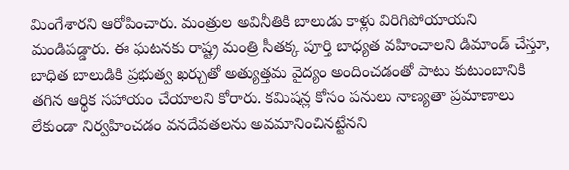మింగేశారని ఆరోపించారు. మంత్రుల అవినీతికి బాలుడు కాళ్లు విరిగిపోయాయని మండిపడ్డారు. ఈ ఘటనకు రాష్ట్ర మంత్రి సీతక్క పూర్తి బాధ్యత వహించాలని డిమాండ్ చేస్తూ, బాధిత బాలుడికి ప్రభుత్వ ఖర్చుతో అత్యుత్తమ వైద్యం అందించడంతో పాటు కుటుంబానికి తగిన ఆర్థిక సహాయం చేయాలని కోరారు. కమిషన్ల కోసం పనులు నాణ్యతా ప్రమాణాలు లేకుండా నిర్వహించడం వనదేవతలను అవమానించినట్టేనని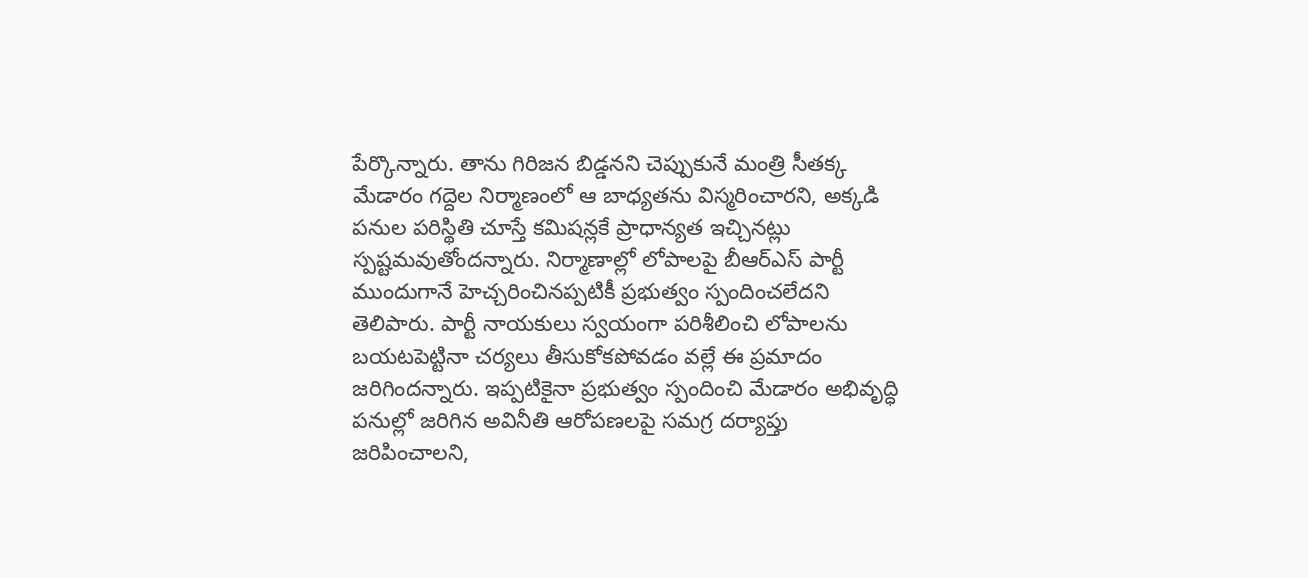పేర్కొన్నారు. తాను గిరిజన బిడ్డనని చెప్పుకునే మంత్రి సీతక్క మేడారం గద్దెల నిర్మాణంలో ఆ బాధ్యతను విస్మరించారని, అక్కడి పనుల పరిస్థితి చూస్తే కమిషన్లకే ప్రాధాన్యత ఇచ్చినట్లు స్పష్టమవుతోందన్నారు. నిర్మాణాల్లో లోపాలపై బీఆర్ఎస్ పార్టీ ముందుగానే హెచ్చరించినప్పటికీ ప్రభుత్వం స్పందించలేదని తెలిపారు. పార్టీ నాయకులు స్వయంగా పరిశీలించి లోపాలను బయటపెట్టినా చర్యలు తీసుకోకపోవడం వల్లే ఈ ప్రమాదం జరిగిందన్నారు. ఇప్పటికైనా ప్రభుత్వం స్పందించి మేడారం అభివృద్ధి పనుల్లో జరిగిన అవినీతి ఆరోపణలపై సమగ్ర దర్యాప్తు జరిపించాలని,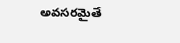అవసరమైతే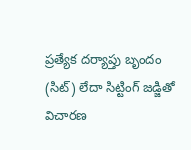ప్రత్యేక దర్యాప్తు బృందం (సిట్) లేదా సిట్టింగ్ జడ్జితో విచారణ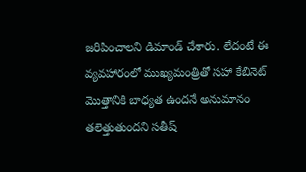జరిపించాలని డిమాండ్ చేశారు. లేదంటే ఈ వ్యవహారంలో ముఖ్యమంత్రితో సహా కేబినెట్ మొత్తానికి బాధ్యత ఉందనే అనుమానం తలెత్తుతుందని సతీష్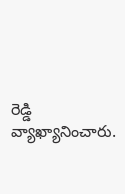రెడ్డి వ్యాఖ్యానించారు.